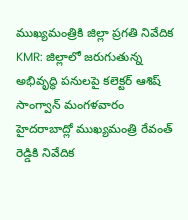ముఖ్యమంత్రికి జిల్లా ప్రగతి నివేదిక
KMR: జిల్లాలో జరుగుతున్న అభివృద్ధి పనులపై కలెక్టర్ ఆశిష్ సాంగ్వాన్ మంగళవారం హైదరాబాద్లో ముఖ్యమంత్రి రేవంత్ రెడ్డికి నివేదిక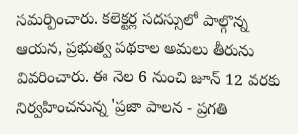సమర్పించారు. కలెక్టర్ల సదస్సులో పాల్గొన్న ఆయన, ప్రభుత్వ పథకాల అమలు తీరును వివరించారు. ఈ నెల 6 నుంచి జూన్ 12 వరకు నిర్వహించనున్న 'ప్రజా పాలన - ప్రగతి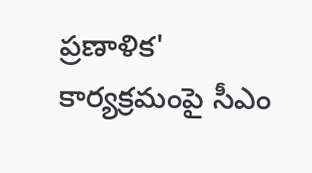ప్రణాళిక' కార్యక్రమంపై సీఎం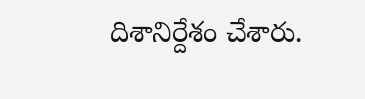దిశానిర్దేశం చేశారు.